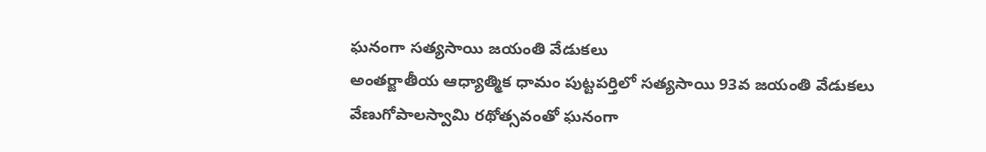ఘనంగా సత్యసాయి జయంతి వేడుకలు
అంతర్జాతీయ ఆధ్యాత్మిక ధామం పుట్టపర్తిలో సత్యసాయి 93వ జయంతి వేడుకలు వేణుగోపాలస్వామి రథోత్సవంతో ఘనంగా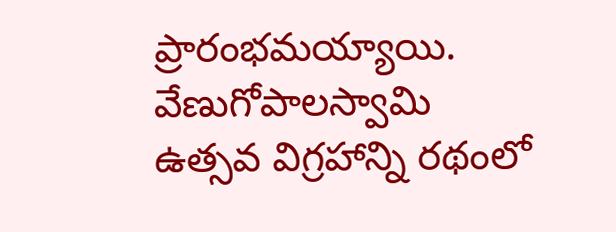ప్రారంభమయ్యాయి. వేణుగోపాలస్వామి ఉత్సవ విగ్రహాన్ని రథంలో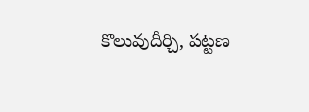కొలువుదీర్చి, పట్టణ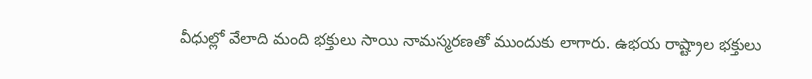వీధుల్లో వేలాది మంది భక్తులు సాయి నామస్మరణతో ముందుకు లాగారు. ఉభయ రాష్ట్రాల భక్తులు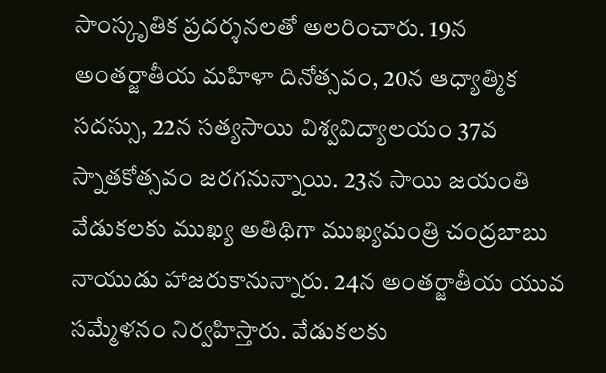సాంస్కృతిక ప్రదర్శనలతో అలరించారు. 19న అంతర్జాతీయ మహిళా దినోత్సవం, 20న ఆధ్యాత్మిక సదస్సు, 22న సత్యసాయి విశ్వవిద్యాలయం 37వ స్నాతకోత్సవం జరగనున్నాయి. 23న సాయి జయంతి వేడుకలకు ముఖ్య అతిథిగా ముఖ్యమంత్రి చంద్రబాబు నాయుడు హాజరుకానున్నారు. 24న అంతర్జాతీయ యువ సమ్మేళనం నిర్వహిస్తారు. వేడుకలకు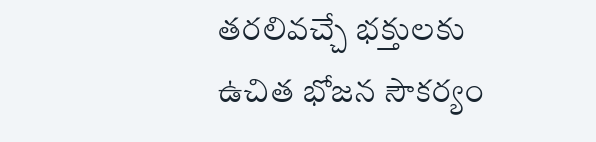తరలివచ్చే భక్తులకు ఉచిత భోజన సౌకర్యం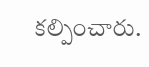కల్పించారు.